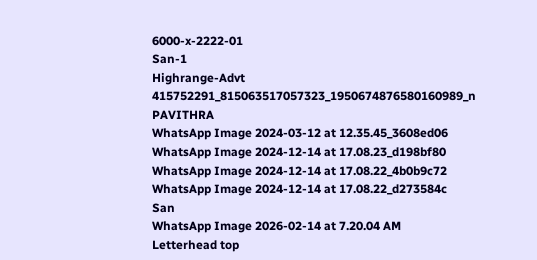6000-x-2222-01
San-1
Highrange-Advt
415752291_815063517057323_1950674876580160989_n
PAVITHRA
WhatsApp Image 2024-03-12 at 12.35.45_3608ed06
WhatsApp Image 2024-12-14 at 17.08.23_d198bf80
WhatsApp Image 2024-12-14 at 17.08.22_4b0b9c72
WhatsApp Image 2024-12-14 at 17.08.22_d273584c
San
WhatsApp Image 2026-02-14 at 7.20.04 AM
Letterhead top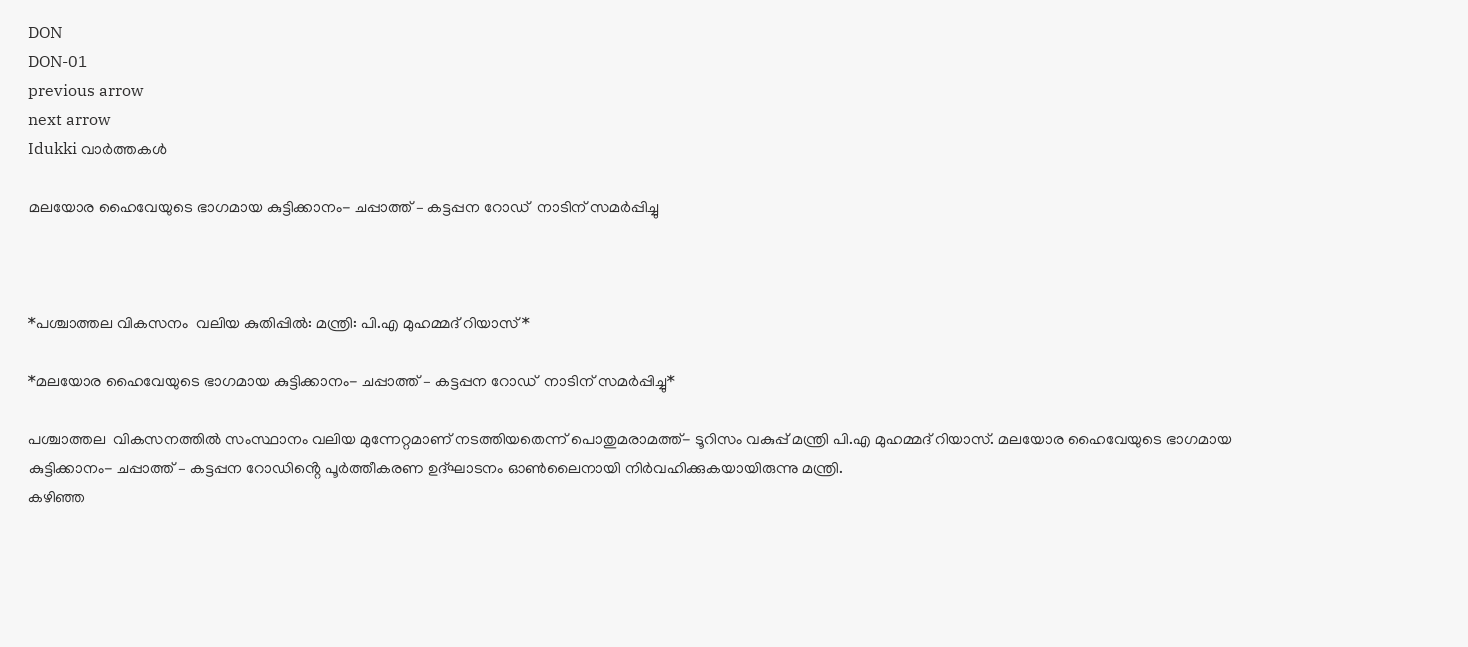DON
DON-01
previous arrow
next arrow
Idukki വാര്‍ത്തകള്‍

മലയോര ഹൈവേയുടെ ഭാഗമായ കുട്ടിക്കാനം- ചപ്പാത്ത് – കട്ടപ്പന റോഡ്  നാടിന് സമർപ്പിച്ചു



*പശ്ചാത്തല വികസനം  വലിയ കുതിപ്പിൽ: മന്ത്രി: പി.എ മുഹമ്മദ് റിയാസ്*

*മലയോര ഹൈവേയുടെ ഭാഗമായ കുട്ടിക്കാനം- ചപ്പാത്ത് – കട്ടപ്പന റോഡ്  നാടിന് സമർപ്പിച്ചു*

പശ്ചാത്തല  വികസനത്തിൽ സംസ്ഥാനം വലിയ മുന്നേറ്റമാണ് നടത്തിയതെന്ന് പൊതുമരാമത്ത്- ടൂറിസം വകുപ്പ് മന്ത്രി പി.എ മുഹമ്മദ് റിയാസ്. മലയോര ഹൈവേയുടെ ഭാഗമായ കുട്ടിക്കാനം- ചപ്പാത്ത് – കട്ടപ്പന റോഡിൻ്റെ പൂർത്തീകരണ ഉദ്ഘാടനം ഓൺലൈനായി നിർവഹിക്കുകയായിരുന്നു മന്ത്രി.
കഴിഞ്ഞ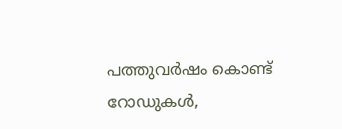പത്തുവർഷം കൊണ്ട് റോഡുകൾ,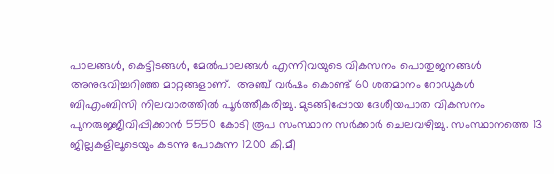പാലങ്ങൾ, കെട്ടിടങ്ങൾ, മേൽപാലങ്ങൾ എന്നിവയുടെ വികസനം പൊതുജനങ്ങൾ അനുഭവിച്ചറിഞ്ഞ മാറ്റങ്ങളാണ്.  അഞ്ച് വർഷം കൊണ്ട് 60 ശതമാനം റോഡുകൾ ബിഎംബിസി നിലവാരത്തിൽ പൂർത്തീകരിച്ചു. മുടങ്ങിപ്പോയ ദേശീയപാത വികസനം പുനരുജ്ജീവിപ്പിക്കാൻ 5550 കോടി രൂപ സംസ്ഥാന സർക്കാർ ചെലവഴിച്ചു. സംസ്ഥാനത്തെ 13 ജില്ലകളിലൂടെയും കടന്നു പോകുന്ന 1200 കി.മീ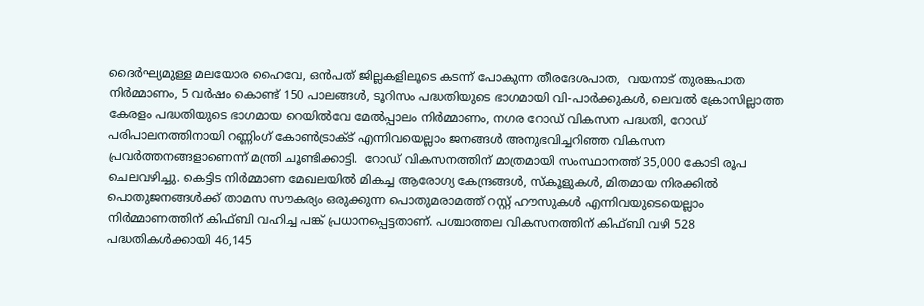ദൈർഘ്യമുള്ള മലയോര ഹൈവേ, ഒൻപത് ജില്ലകളിലൂടെ കടന്ന് പോകുന്ന തീരദേശപാത,  വയനാട് തുരങ്കപാത നിർമ്മാണം, 5 വർഷം കൊണ്ട് 150 പാലങ്ങൾ, ടൂറിസം പദ്ധതിയുടെ ഭാഗമായി വി-പാർക്കുകൾ, ലെവൽ ക്രോസില്ലാത്ത കേരളം പദ്ധതിയുടെ ഭാഗമായ റെയിൽവേ മേൽപ്പാലം നിർമ്മാണം, നഗര റോഡ് വികസന പദ്ധതി, റോഡ് പരിപാലനത്തിനായി റണ്ണിംഗ് കോൺട്രാക്ട് എന്നിവയെല്ലാം ജനങ്ങൾ അനുഭവിച്ചറിഞ്ഞ വികസന പ്രവർത്തനങ്ങളാണെന്ന് മന്ത്രി ചൂണ്ടിക്കാട്ടി.  റോഡ് വികസനത്തിന് മാത്രമായി സംസ്ഥാനത്ത് 35,000 കോടി രൂപ ചെലവഴിച്ചു. കെട്ടിട നിർമ്മാണ മേഖലയിൽ മികച്ച ആരോഗ്യ കേന്ദ്രങ്ങൾ, സ്കൂളുകൾ, മിതമായ നിരക്കിൽ പൊതുജനങ്ങൾക്ക് താമസ സൗകര്യം ഒരുക്കുന്ന പൊതുമരാമത്ത് റസ്റ്റ് ഹൗസുകൾ എന്നിവയുടെയെല്ലാം നിർമ്മാണത്തിന് കിഫ്ബി വഹിച്ച പങ്ക് പ്രധാനപ്പെട്ടതാണ്. പശ്ചാത്തല വികസനത്തിന് കിഫ്ബി വഴി 528 പദ്ധതികൾക്കായി 46,145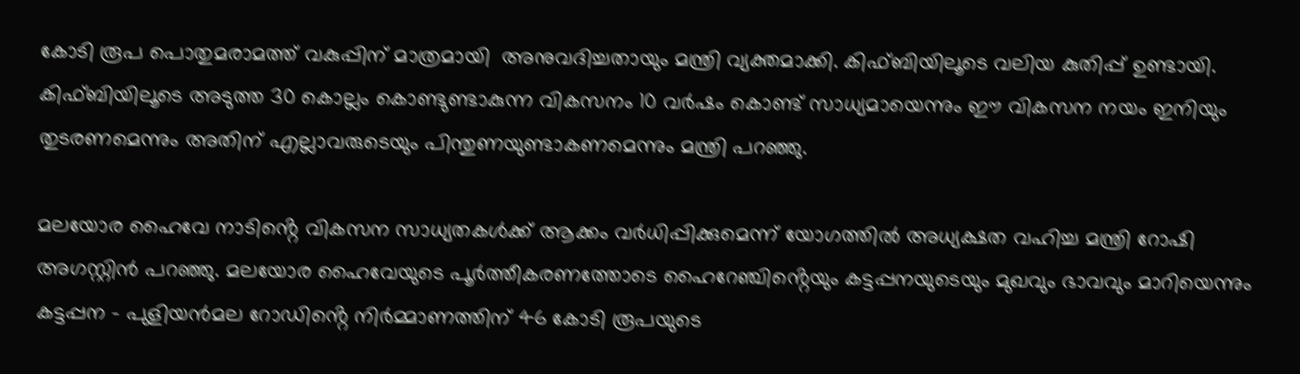കോടി രൂപ പൊതുമരാമത്ത് വകുപ്പിന് മാത്രമായി  അനുവദിച്ചതായും മന്ത്രി വ്യക്തമാക്കി. കിഫ്ബിയിലൂടെ വലിയ കുതിപ്പ് ഉണ്ടായി. കിഫ്ബിയിലൂടെ അടുത്ത 30 കൊല്ലം കൊണ്ടുണ്ടാകുന്ന വികസനം 10 വർഷം കൊണ്ട് സാധ്യമായെന്നും ഈ വികസന നയം ഇനിയും തുടരണമെന്നും അതിന് എല്ലാവരുടെയും പിന്തുണയുണ്ടാകണമെന്നും മന്ത്രി പറഞ്ഞു.

മലയോര ഹൈവേ നാടിൻ്റെ വികസന സാധ്യതകൾക്ക് ആക്കം വർധിപ്പിക്കുമെന്ന് യോഗത്തിൽ അധ്യക്ഷത വഹിച്ച മന്ത്രി റോഷി അഗസ്റ്റിൻ പറഞ്ഞു. മലയോര ഹൈവേയുടെ പൂർത്തീകരണത്തോടെ ഹൈറേഞ്ചിൻ്റെയും കട്ടപ്പനയുടെയും മുഖവും ഭാവവും മാറിയെന്നും കട്ടപ്പന – പുളിയൻമല റോഡിൻ്റെ നിർമ്മാണത്തിന് 46 കോടി രൂപയുടെ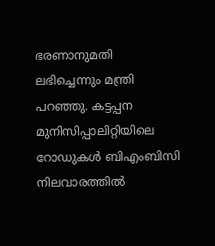ഭരണാനുമതി ലഭിച്ചെന്നും മന്ത്രി പറഞ്ഞു. കട്ടപ്പന മുനിസിപ്പാലിറ്റിയിലെ റോഡുകൾ ബിഎംബിസി നിലവാരത്തിൽ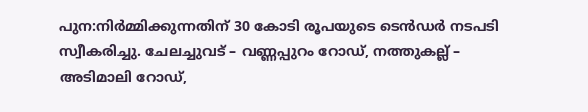പുന:നിർമ്മിക്കുന്നതിന് 30 കോടി രൂപയുടെ ടെൻഡർ നടപടി സ്വീകരിച്ചു. ചേലച്ചുവട് – വണ്ണപ്പുറം റോഡ്, നത്തുകല്ല് – അടിമാലി റോഡ്,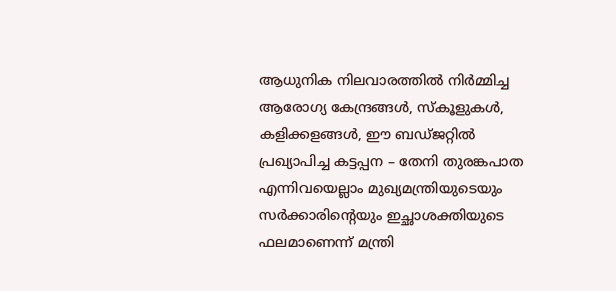ആധുനിക നിലവാരത്തിൽ നിർമ്മിച്ച ആരോഗ്യ കേന്ദ്രങ്ങൾ, സ്കൂളുകൾ, കളിക്കളങ്ങൾ, ഈ ബഡ്ജറ്റിൽ പ്രഖ്യാപിച്ച കട്ടപ്പന – തേനി തുരങ്കപാത എന്നിവയെല്ലാം മുഖ്യമന്ത്രിയുടെയും സർക്കാരിൻ്റെയും ഇച്ഛാശക്തിയുടെ ഫലമാണെന്ന് മന്ത്രി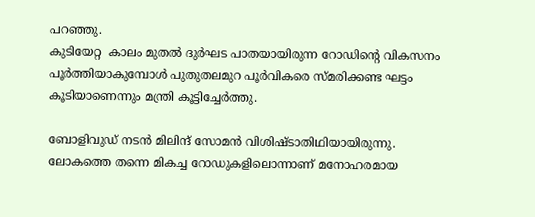പറഞ്ഞു.
കുടിയേറ്റ  കാലം മുതൽ ദുർഘട പാതയായിരുന്ന റോഡിൻ്റെ വികസനം പൂർത്തിയാകുമ്പോൾ പുതുതലമുറ പൂർവികരെ സ്മരിക്കണ്ട ഘട്ടം കൂടിയാണെന്നും മന്ത്രി കൂട്ടിച്ചേർത്തു.

ബോളിവുഡ് നടൻ മിലിന്ദ് സോമൻ വിശിഷ്ടാതിഥിയായിരുന്നു. ലോകത്തെ തന്നെ മികച്ച റോഡുകളിലൊന്നാണ് മനോഹരമായ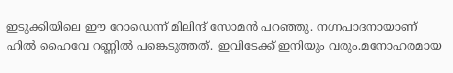ഇടുക്കിയിലെ ഈ റോഡെന്ന് മിലിന്ദ് സോമൻ പറഞ്ഞു. നഗ്നപാദനായാണ് ഹിൽ ഹൈവേ റണ്ണിൽ പങ്കെടുത്തത്. ഇവിടേക്ക് ഇനിയും വരും.മനോഹരമായ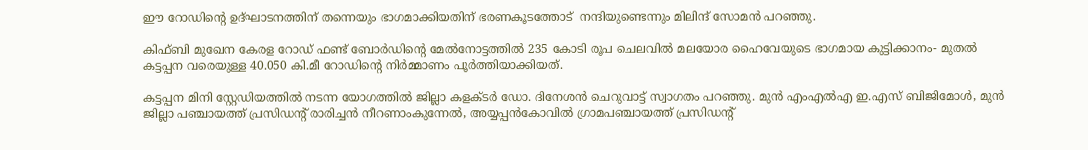ഈ റോഡിൻ്റെ ഉദ്ഘാടനത്തിന് തന്നെയും ഭാഗമാക്കിയതിന് ഭരണകൂടത്തോട്  നന്ദിയുണ്ടെന്നും മിലിന്ദ് സോമൻ പറഞ്ഞു.

കിഫ്ബി മുഖേന കേരള റോഡ് ഫണ്ട് ബോർഡിൻ്റെ മേൽനോട്ടത്തിൽ 235 കോടി രൂപ ചെലവിൽ മലയോര ഹൈവേയുടെ ഭാഗമായ കുട്ടിക്കാനം- മുതൽ കട്ടപ്പന വരെയുള്ള 40.050 കി.മീ റോഡിൻ്റെ നിർമ്മാണം പൂർത്തിയാക്കിയത്.

കട്ടപ്പന മിനി സ്റ്റേഡിയത്തിൽ നടന്ന യോഗത്തിൽ ജില്ലാ കളക്ടർ ഡോ. ദിനേശൻ ചെറുവാട്ട് സ്വാഗതം പറഞ്ഞു. മുൻ എംഎൽഎ ഇ.എസ് ബിജിമോൾ, മുൻ ജില്ലാ പഞ്ചായത്ത് പ്രസിഡൻ്റ് രാരിച്ചൻ നീറണാംകുന്നേൽ, അയ്യപ്പൻകോവിൽ ഗ്രാമപഞ്ചായത്ത് പ്രസിഡൻ്റ്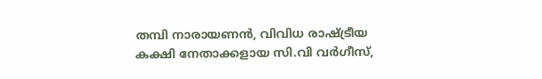തമ്പി നാരായണൻ, വിവിധ രാഷ്ട്രീയ കക്ഷി നേതാക്കളായ സി.വി വർഗീസ്,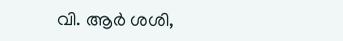വി. ആർ ശശി,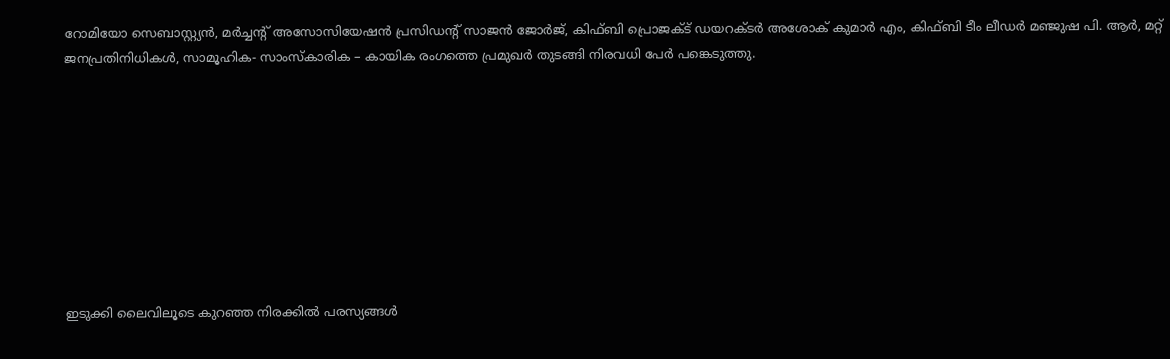റോമിയോ സെബാസ്റ്റ്യൻ, മർച്ചൻ്റ് അസോസിയേഷൻ പ്രസിഡൻ്റ് സാജൻ ജോർജ്, കിഫ്ബി പ്രൊജക്ട് ഡയറക്ടർ അശോക് കുമാർ എം, കിഫ്ബി ടീം ലീഡർ മഞ്ജുഷ പി. ആർ, മറ്റ് ജനപ്രതിനിധികൾ, സാമൂഹിക- സാംസ്കാരിക – കായിക രംഗത്തെ പ്രമുഖർ തുടങ്ങി നിരവധി പേർ പങ്കെടുത്തു.









ഇടുക്കി ലൈവിലൂടെ കുറഞ്ഞ നിരക്കിൽ പരസ്യങ്ങൾ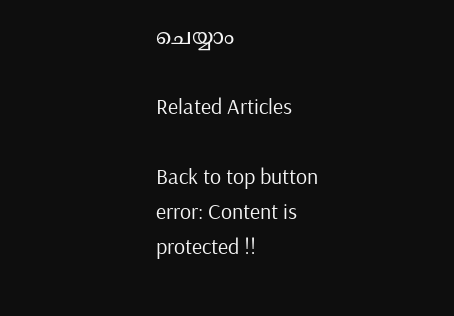ചെയ്യാം

Related Articles

Back to top button
error: Content is protected !!